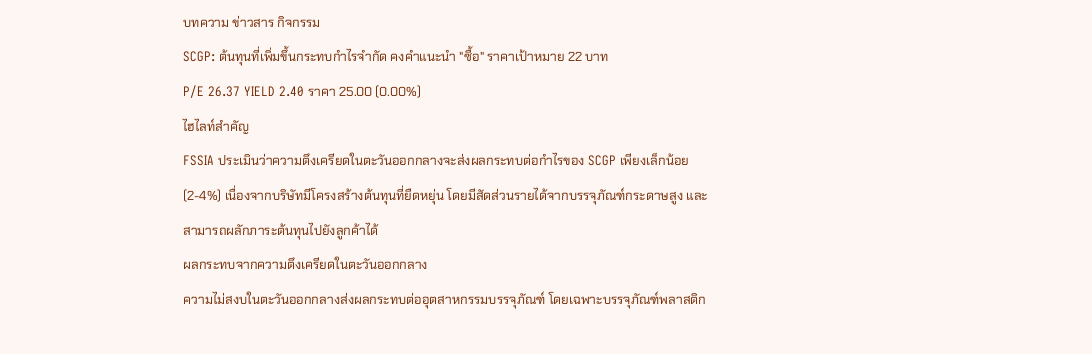บทความ ข่าวสาร กิจกรรม
SCGP: ต้นทุนที่เพิ่มขึ้นกระทบกำไรจำกัด คงคำแนะนำ "ซื้อ" ราคาเป้าหมาย 22 บาท
P/E 26.37 YIELD 2.40 ราคา 25.00 (0.00%)
ไฮไลท์สำคัญ
FSSIA ประเมินว่าความตึงเครียดในตะวันออกกลางจะส่งผลกระทบต่อกำไรของ SCGP เพียงเล็กน้อย (2-4%) เนื่องจากบริษัทมีโครงสร้างต้นทุนที่ยืดหยุ่น โดยมีสัดส่วนรายได้จากบรรจุภัณฑ์กระดาษสูง และสามารถผลักภาระต้นทุนไปยังลูกค้าได้
ผลกระทบจากความตึงเครียดในตะวันออกกลาง
ความไม่สงบในตะวันออกกลางส่งผลกระทบต่ออุตสาหกรรมบรรจุภัณฑ์ โดยเฉพาะบรรจุภัณฑ์พลาสติก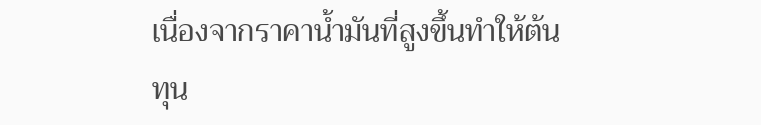เนื่องจากราคาน้ำมันที่สูงขึ้นทำให้ต้นทุน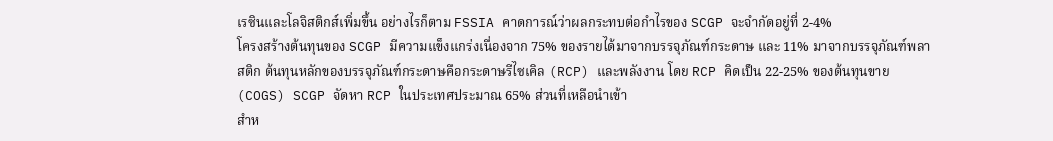เรซินและโลจิสติกส์เพิ่มขึ้น อย่างไรก็ตาม FSSIA คาดการณ์ว่าผลกระทบต่อกำไรของ SCGP จะจำกัดอยู่ที่ 2-4%
โครงสร้างต้นทุนของ SCGP มีความแข็งแกร่งเนื่องจาก 75% ของรายได้มาจากบรรจุภัณฑ์กระดาษ และ 11% มาจากบรรจุภัณฑ์พลาสติก ต้นทุนหลักของบรรจุภัณฑ์กระดาษคือกระดาษรีไซเคิล (RCP) และพลังงาน โดย RCP คิดเป็น 22-25% ของต้นทุนขาย (COGS) SCGP จัดหา RCP ในประเทศประมาณ 65% ส่วนที่เหลือนำเข้า
สำห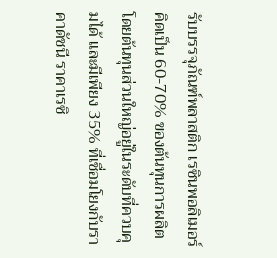รับบรรจุภัณฑ์พลาสติก เรซินพอลิเมอร์คิดเป็น 60-70% ของต้นทุนการผลิต โดยต้นทุนส่วนใหญ่อยู่ในระดับที่ควบคุมได้ และมีเพียง 35% ที่เชื่อมโยงกับราคาดัชนี ราคาเรซิ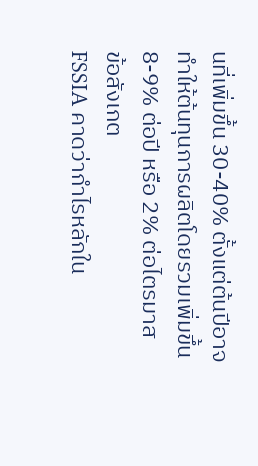นที่เพิ่มขึ้น 30-40% ตั้งแต่ต้นปีอาจทำให้ต้นทุนการผลิตโดยรวมเพิ่มขึ้น 8-9% ต่อปี หรือ 2% ต่อไตรมาส
ข้อสังเกต
FSSIA คาดว่ากำไรหลักใน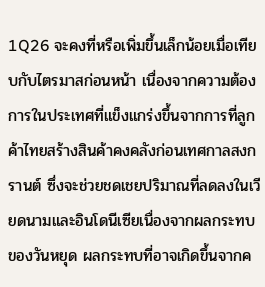1Q26 จะคงที่หรือเพิ่มขึ้นเล็กน้อยเมื่อเทียบกับไตรมาสก่อนหน้า เนื่องจากความต้องการในประเทศที่แข็งแกร่งขึ้นจากการที่ลูกค้าไทยสร้างสินค้าคงคลังก่อนเทศกาลสงกรานต์ ซึ่งจะช่วยชดเชยปริมาณที่ลดลงในเวียดนามและอินโดนีเซียเนื่องจากผลกระทบของวันหยุด ผลกระทบที่อาจเกิดขึ้นจากค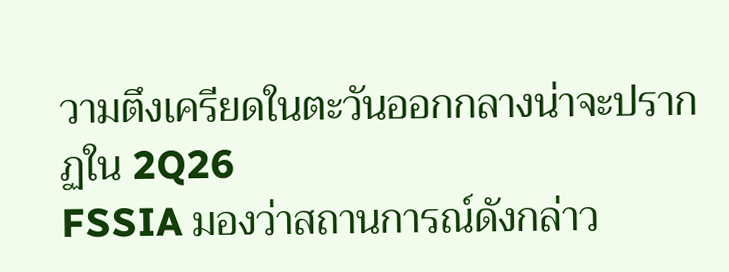วามตึงเครียดในตะวันออกกลางน่าจะปรากฏใน 2Q26
FSSIA มองว่าสถานการณ์ดังกล่าว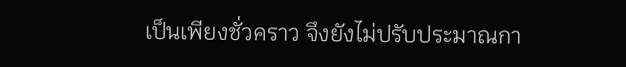เป็นเพียงชั่วคราว จึงยังไม่ปรับประมาณกา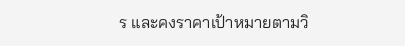ร และคงราคาเป้าหมายตามวิ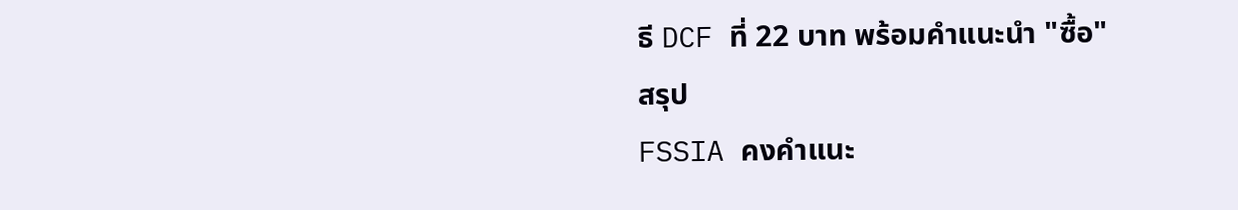ธี DCF ที่ 22 บาท พร้อมคำแนะนำ "ซื้อ"
สรุป
FSSIA คงคำแนะ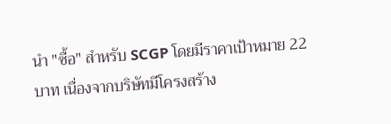นำ "ซื้อ" สำหรับ SCGP โดยมีราคาเป้าหมาย 22 บาท เนื่องจากบริษัทมีโครงสร้าง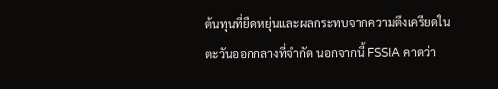ต้นทุนที่ยืดหยุ่นและผลกระทบจากความตึงเครียดในตะวันออกกลางที่จำกัด นอกจากนี้ FSSIA คาดว่า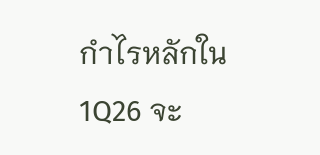กำไรหลักใน 1Q26 จะ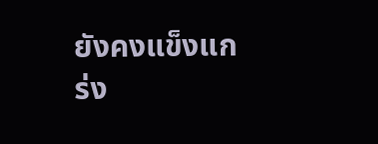ยังคงแข็งแกร่ง